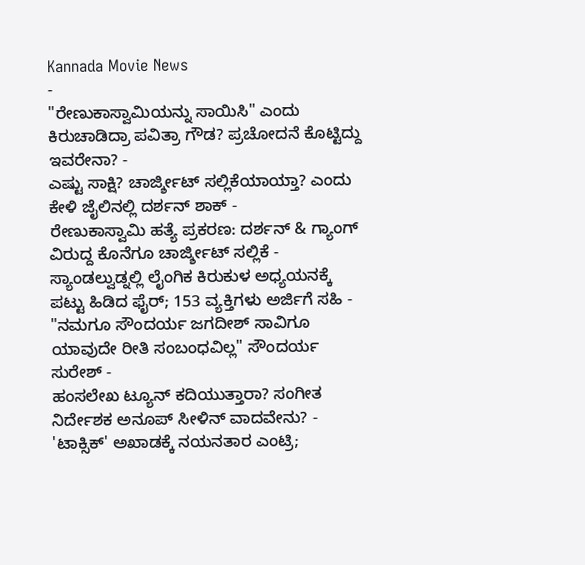Kannada Movie News
-
"ರೇಣುಕಾಸ್ವಾಮಿಯನ್ನು ಸಾಯಿಸಿ" ಎಂದು ಕಿರುಚಾಡಿದ್ರಾ ಪವಿತ್ರಾ ಗೌಡ? ಪ್ರಚೋದನೆ ಕೊಟ್ಟಿದ್ದು ಇವರೇನಾ? -
ಎಷ್ಟು ಸಾಕ್ಷಿ? ಚಾರ್ಜ್ಶೀಟ್ ಸಲ್ಲಿಕೆಯಾಯ್ತಾ? ಎಂದು ಕೇಳಿ ಜೈಲಿನಲ್ಲಿ ದರ್ಶನ್ ಶಾಕ್ -
ರೇಣುಕಾಸ್ವಾಮಿ ಹತ್ಯೆ ಪ್ರಕರಣ: ದರ್ಶನ್ & ಗ್ಯಾಂಗ್ ವಿರುದ್ದ ಕೊನೆಗೂ ಚಾರ್ಜ್ಶೀಟ್ ಸಲ್ಲಿಕೆ -
ಸ್ಯಾಂಡಲ್ವುಡ್ನಲ್ಲಿ ಲೈಂಗಿಕ ಕಿರುಕುಳ ಅಧ್ಯಯನಕ್ಕೆ ಪಟ್ಟು ಹಿಡಿದ ಫೈರ್; 153 ವ್ಯಕ್ತಿಗಳು ಅರ್ಜಿಗೆ ಸಹಿ -
"ನಮಗೂ ಸೌಂದರ್ಯ ಜಗದೀಶ್ ಸಾವಿಗೂ ಯಾವುದೇ ರೀತಿ ಸಂಬಂಧವಿಲ್ಲ" ಸೌಂದರ್ಯ ಸುರೇಶ್ -
ಹಂಸಲೇಖ ಟ್ಯೂನ್ ಕದಿಯುತ್ತಾರಾ? ಸಂಗೀತ ನಿರ್ದೇಶಕ ಅನೂಪ್ ಸೀಳಿನ್ ವಾದವೇನು? -
'ಟಾಕ್ಸಿಕ್' ಅಖಾಡಕ್ಕೆ ನಯನತಾರ ಎಂಟ್ರಿ;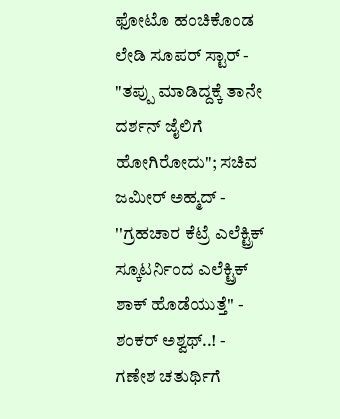ಫೋಟೊ ಹಂಚಿಕೊಂಡ ಲೇಡಿ ಸೂಪರ್ ಸ್ಟಾರ್ -
"ತಪ್ಪು ಮಾಡಿದ್ದಕ್ಕೆ ತಾನೇ ದರ್ಶನ್ ಜೈಲಿಗೆ ಹೋಗಿರೋದು"; ಸಚಿವ ಜಮೀರ್ ಅಹ್ಮದ್ -
''ಗ್ರಹಚಾರ ಕೆಟ್ರೆ ಎಲೆಕ್ಟ್ರಿಕ್ ಸ್ಕೂಟರ್ನಿಂದ ಎಲೆಕ್ಟ್ರಿಕ್ ಶಾಕ್ ಹೊಡೆಯುತ್ತೆ'' - ಶಂಕರ್ ಅಶ್ವಥ್..! -
ಗಣೇಶ ಚತುರ್ಥಿಗೆ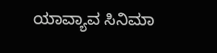ಯಾವ್ಯಾವ ಸಿನಿಮಾ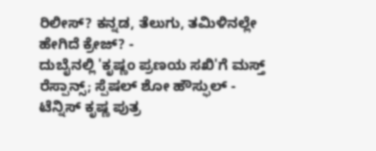ರಿಲೀಸ್? ಕನ್ನಡ, ತೆಲುಗು, ತಮಿಳಿನಲ್ಲೇ ಹೇಗಿದೆ ಕ್ರೇಜ್? -
ದುಬೈನಲ್ಲಿ 'ಕೃಷ್ಣಂ ಪ್ರಣಯ ಸಖಿ'ಗೆ ಮಸ್ತ್ ರೆಸ್ಪಾನ್ಸ್; ಸ್ಪೆಷಲ್ ಶೋ ಹೌಸ್ಫುಲ್ -
ಟೆನ್ನಿಸ್ ಕೃಷ್ಣ ಪುತ್ರ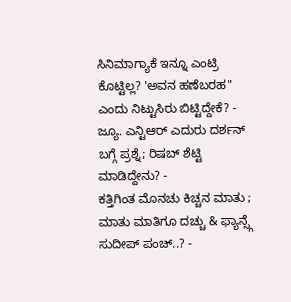ಸಿನಿಮಾಗ್ಯಾಕೆ ಇನ್ನೂ ಎಂಟ್ರಿ ಕೊಟ್ಟಿಲ್ಲ? 'ಅವನ ಹಣೆಬರಹ" ಎಂದು ನಿಟ್ಟುಸಿರು ಬಿಟ್ಟಿದ್ದೇಕೆ? -
ಜ್ಯೂ. ಎನ್ಟಿಆರ್ ಎದುರು ದರ್ಶನ್ ಬಗ್ಗೆ ಪ್ರಶ್ನೆ; ರಿಷಬ್ ಶೆಟ್ಟಿ ಮಾಡಿದ್ದೇನು? -
ಕತ್ತಿಗಿಂತ ಮೊನಚು ಕಿಚ್ಚನ ಮಾತು ; ಮಾತು ಮಾತಿಗೂ ದಚ್ಚು & ಫ್ಯಾನ್ಸ್ಗೆ ಸುದೀಪ್ ಪಂಚ್..? -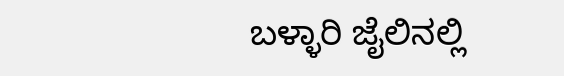ಬಳ್ಳಾರಿ ಜೈಲಿನಲ್ಲಿ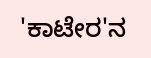'ಕಾಟೇರ'ನ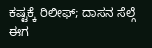ಕಷ್ಟಕ್ಕೆ ರಿಲೀಫ್; ದಾಸನ ಸೆಲ್ಗೆ ಈಗ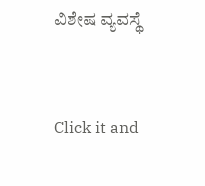ವಿಶೇಷ ವ್ಯವಸ್ಥೆ


Click it and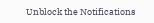Unblock the Notifications